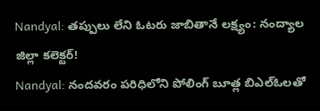Nandyal: తప్పులు లేని ఓటరు జాబితానే లక్ష్యం: నంద్యాల జిల్లా కలెక్టర్!
Nandyal: నందవరం పరిధిలోని పోలింగ్ బూత్ల బిఎల్ఓలతో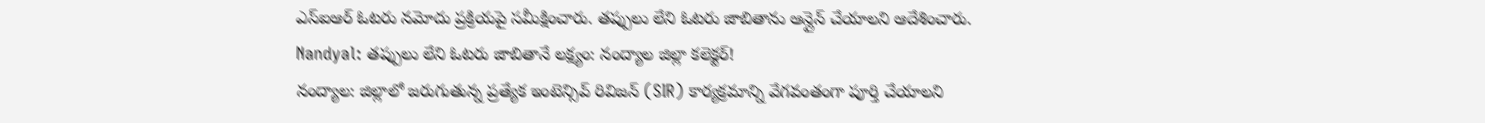ఎస్ఐఆర్ ఓటరు నమోదు ప్రక్రియపై సమీక్షించారు. తప్పులు లేని ఓటరు జాబితాను ఆన్లైన్ చేయాలని ఆదేశించారు.
Nandyal: తప్పులు లేని ఓటరు జాబితానే లక్ష్యం: నంద్యాల జిల్లా కలెక్టర్!
నంద్యాల: జిల్లాలో జరుగుతున్న ప్రత్యేక ఇంటెన్సివ్ రివిజన్ (SIR) కార్యక్రమాన్ని వేగవంతంగా పూర్తి చేయాలని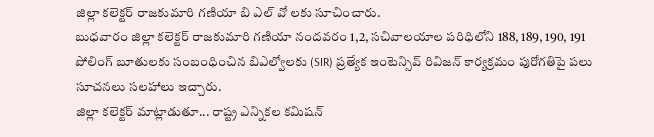జిల్లా కలెక్టర్ రాజకుమారి గణియా బి ఎల్ వో లకు సూచించారు.
బుధవారం జిల్లా కలెక్టర్ రాజకుమారి గణియా నందవరం 1,2, సచివాలయాల పరిధిలోని 188, 189, 190, 191 పోలింగ్ బూతులకు సంబంధించిన బిఎల్వోలకు (SIR) ప్రత్యేక ఇంటెన్సివ్ రివిజన్ కార్యక్రమం పురోగతిపై పలు సూచనలు సలహాలు ఇచ్చారు.
జిల్లా కలెక్టర్ మాట్లాడుతూ... రాష్ట్ర ఎన్నికల కమిషన్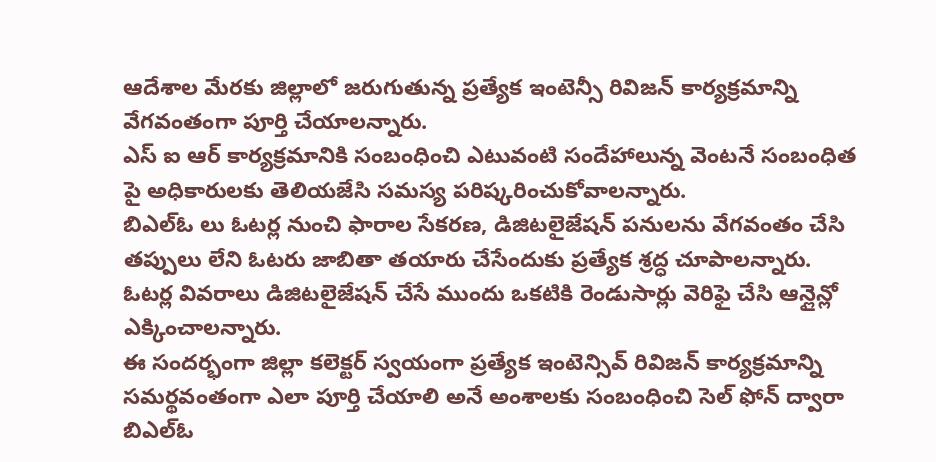ఆదేశాల మేరకు జిల్లాలో జరుగుతున్న ప్రత్యేక ఇంటెన్సీ రివిజన్ కార్యక్రమాన్ని వేగవంతంగా పూర్తి చేయాలన్నారు.
ఎస్ ఐ ఆర్ కార్యక్రమానికి సంబంధించి ఎటువంటి సందేహాలున్న వెంటనే సంబంధిత పై అధికారులకు తెలియజేసి సమస్య పరిష్కరించుకోవాలన్నారు.
బిఎల్ఓ లు ఓటర్ల నుంచి ఫారాల సేకరణ, డిజిటలైజేషన్ పనులను వేగవంతం చేసి తప్పులు లేని ఓటరు జాబితా తయారు చేసేందుకు ప్రత్యేక శ్రద్ధ చూపాలన్నారు.
ఓటర్ల వివరాలు డిజిటలైజేషన్ చేసే ముందు ఒకటికి రెండుసార్లు వెరిఫై చేసి ఆన్లైన్లో ఎక్కించాలన్నారు.
ఈ సందర్భంగా జిల్లా కలెక్టర్ స్వయంగా ప్రత్యేక ఇంటెన్సివ్ రివిజన్ కార్యక్రమాన్ని సమర్థవంతంగా ఎలా పూర్తి చేయాలి అనే అంశాలకు సంబంధించి సెల్ ఫోన్ ద్వారా బిఎల్ఓ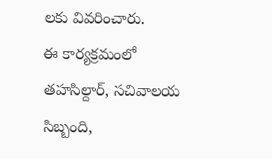లకు వివరించారు.
ఈ కార్యక్రమంలో తహసిల్దార్, సచివాలయ సిబ్బంది,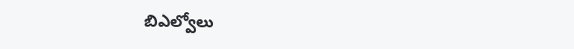బిఎల్వోలు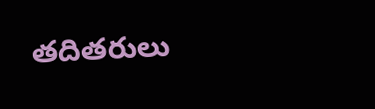తదితరులు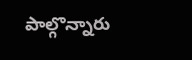పాల్గొన్నారు